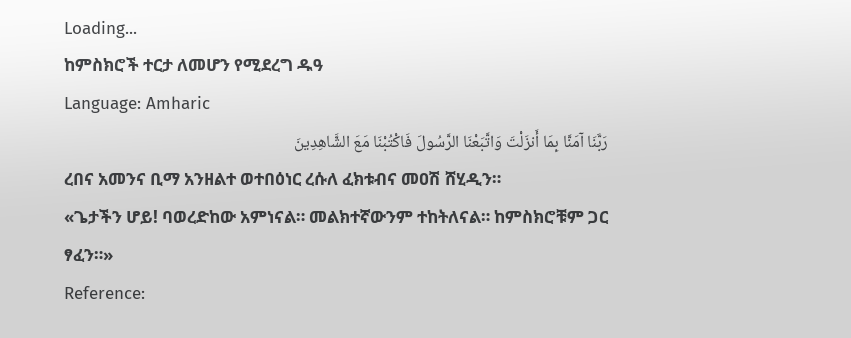Loading...
ከምስክሮች ተርታ ለመሆን የሚደረግ ዱዓ
Language: Amharic
رَبَّنَا آمَنَّا بِمَا أَنزَلْتَ وَاتَّبَعْنَا الرَّسُولَ فَاكْتُبْنَا مَعَ الشَّاهِدِينَ
ረበና አመንና ቢማ አንዘልተ ወተበዕነር ረሱለ ፈክቱብና መዐሽ ሸሂዲን።
«ጌታችን ሆይ! ባወረድከው አምነናል። መልክተኛውንም ተከትለናል። ከምስክሮቹም ጋር ፃፈን።»
Reference: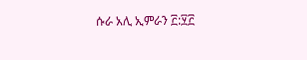ሱራ አሊ ኢምራን ፫:፶፫